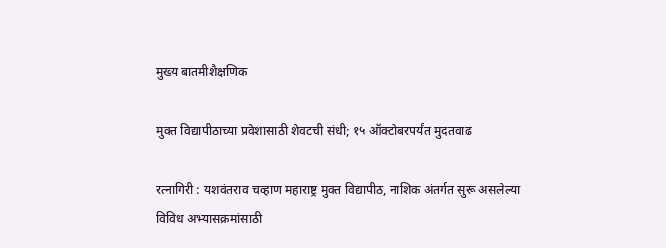मुख्य बातमीशैक्षणिक

मुक्त विद्यापीठाच्या प्रवेशासाठी शेवटची संधी; १५ ऑक्टोबरपर्यंत मुदतवाढ

रत्नागिरी : यशवंतराव चव्हाण महाराष्ट्र मुक्त विद्यापीठ, नाशिक अंतर्गत सुरू असलेल्या विविध अभ्यासक्रमांसाठी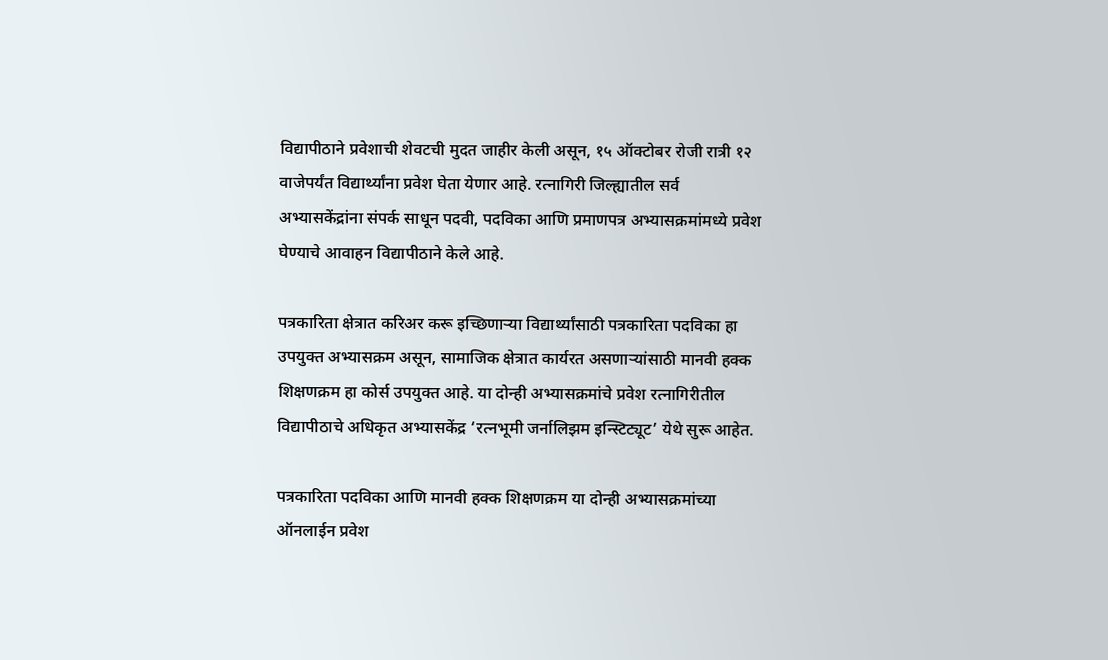विद्यापीठाने प्रवेशाची शेवटची मुदत जाहीर केली असून, १५ ऑक्टोबर रोजी रात्री १२ वाजेपर्यंत विद्यार्थ्यांना प्रवेश घेता येणार आहे. रत्नागिरी जिल्ह्यातील सर्व अभ्यासकेंद्रांना संपर्क साधून पदवी, पदविका आणि प्रमाणपत्र अभ्यासक्रमांमध्ये प्रवेश घेण्याचे आवाहन विद्यापीठाने केले आहे.

पत्रकारिता क्षेत्रात करिअर करू इच्छिणाऱ्या विद्यार्थ्यांसाठी पत्रकारिता पदविका हा उपयुक्त अभ्यासक्रम असून, सामाजिक क्षेत्रात कार्यरत असणाऱ्यांसाठी मानवी हक्क शिक्षणक्रम हा कोर्स उपयुक्त आहे. या दोन्ही अभ्यासक्रमांचे प्रवेश रत्नागिरीतील विद्यापीठाचे अधिकृत अभ्यासकेंद्र ‘रत्नभूमी जर्नालिझम इन्स्टिट्यूट’ येथे सुरू आहेत.

पत्रकारिता पदविका आणि मानवी हक्क शिक्षणक्रम या दोन्ही अभ्यासक्रमांच्या ऑनलाईन प्रवेश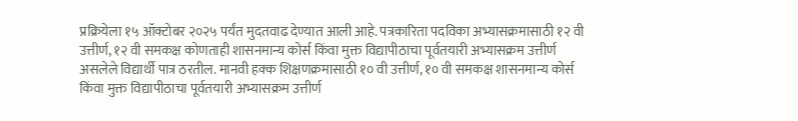प्रक्रियेला १५ ऑक्टोबर २०२५ पर्यंत मुदतवाढ देण्यात आली आहे. पत्रकारिता पदविका अभ्यासक्रमासाठी १२ वी उत्तीर्ण, १२ वी समकक्ष कोणताही शासनमान्य कोर्स किंवा मुक्त विद्यापीठाचा पूर्वतयारी अभ्यासक्रम उत्तीर्ण असलेले विद्यार्थी पात्र ठरतील. मानवी हक्क शिक्षणक्रमासाठी १० वी उत्तीर्ण, १० वी समकक्ष शासनमान्य कोर्स किंवा मुक्त विद्यापीठाचा पूर्वतयारी अभ्यासक्रम उत्तीर्ण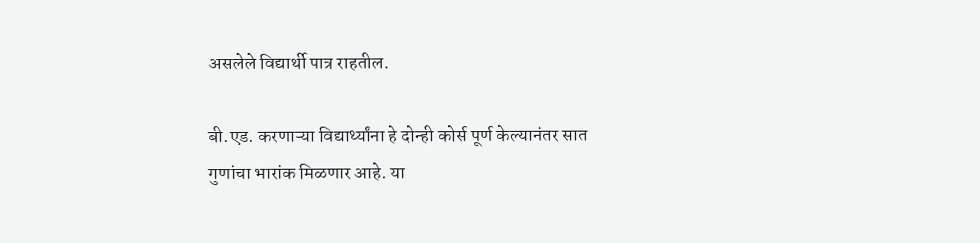असलेले विद्यार्थी पात्र राहतील.

बी.एड. करणाऱ्या विद्यार्थ्यांना हे दोन्ही कोर्स पूर्ण केल्यानंतर सात गुणांचा भारांक मिळणार आहे. या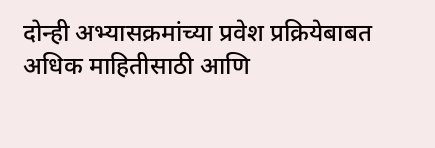दोन्ही अभ्यासक्रमांच्या प्रवेश प्रक्रियेबाबत अधिक माहितीसाठी आणि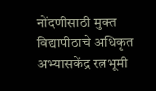नोंदणीसाठी मुक्त विद्यापीठाचे अधिकृत अभ्यासकेंद्र रत्नभूमी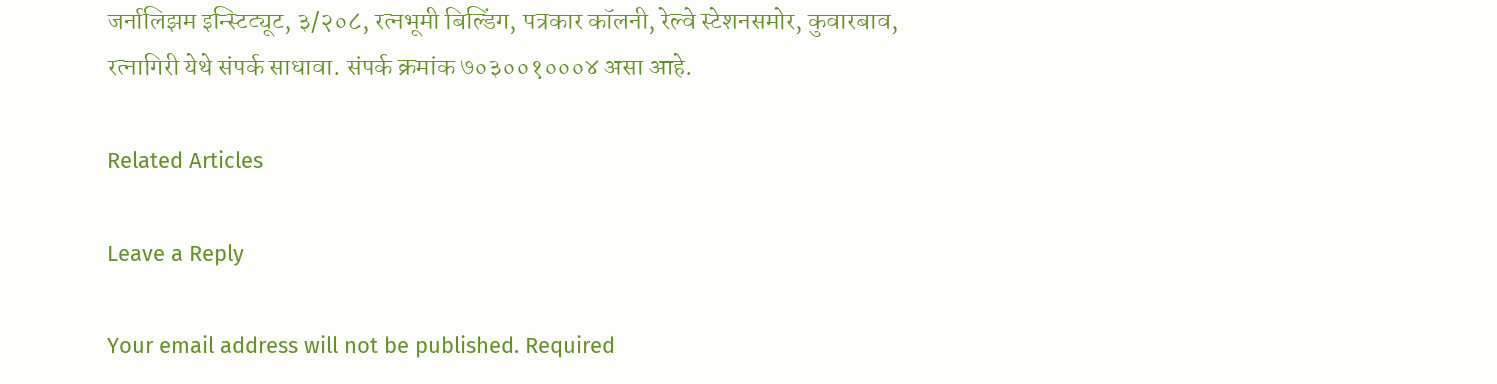जर्नालिझम इन्स्टिट्यूट, ३/२०८, रत्नभूमी बिल्डिंग, पत्रकार कॉलनी, रेल्वे स्टेशनसमोर, कुवारबाव, रत्नागिरी येथे संपर्क साधावा. संपर्क क्रमांक ७०३००१०००४ असा आहे.

Related Articles

Leave a Reply

Your email address will not be published. Required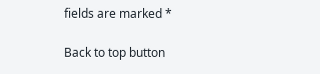fields are marked *

Back to top button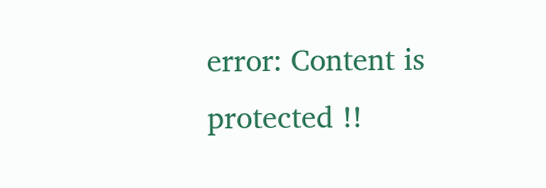error: Content is protected !!